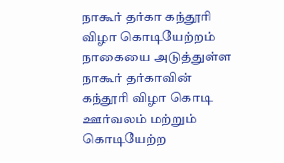நாகூர் தர்கா கந்தூரி விழா கொடியேற்றம்
நாகையை அடுத்துள்ள நாகூர் தர்காவின் கந்தூரி விழா கொடி ஊர்வலம் மற்றும் கொடியேற்ற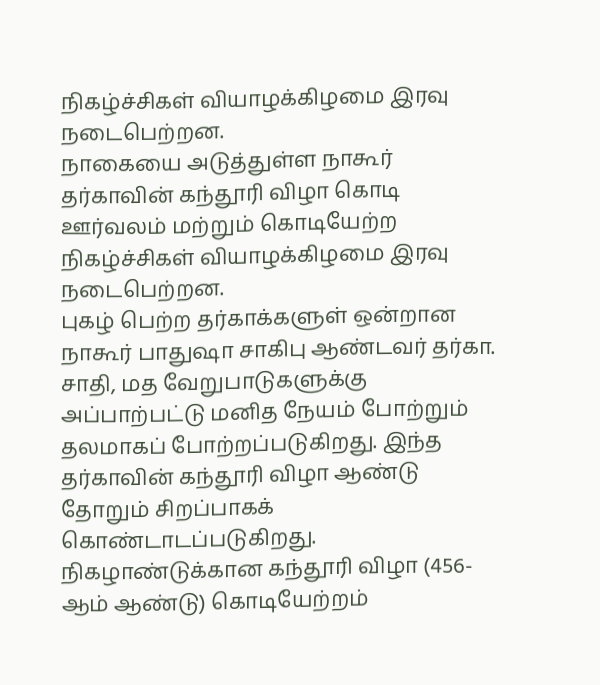நிகழ்ச்சிகள் வியாழக்கிழமை இரவு நடைபெற்றன.
நாகையை அடுத்துள்ள நாகூர் தர்காவின் கந்தூரி விழா கொடி ஊர்வலம் மற்றும் கொடியேற்ற நிகழ்ச்சிகள் வியாழக்கிழமை இரவு நடைபெற்றன.
புகழ் பெற்ற தர்காக்களுள் ஒன்றான நாகூர் பாதுஷா சாகிபு ஆண்டவர் தர்கா. சாதி, மத வேறுபாடுகளுக்கு அப்பாற்பட்டு மனித நேயம் போற்றும் தலமாகப் போற்றப்படுகிறது. இந்த தர்காவின் கந்தூரி விழா ஆண்டு தோறும் சிறப்பாகக் கொண்டாடப்படுகிறது.
நிகழாண்டுக்கான கந்தூரி விழா (456-ஆம் ஆண்டு) கொடியேற்றம்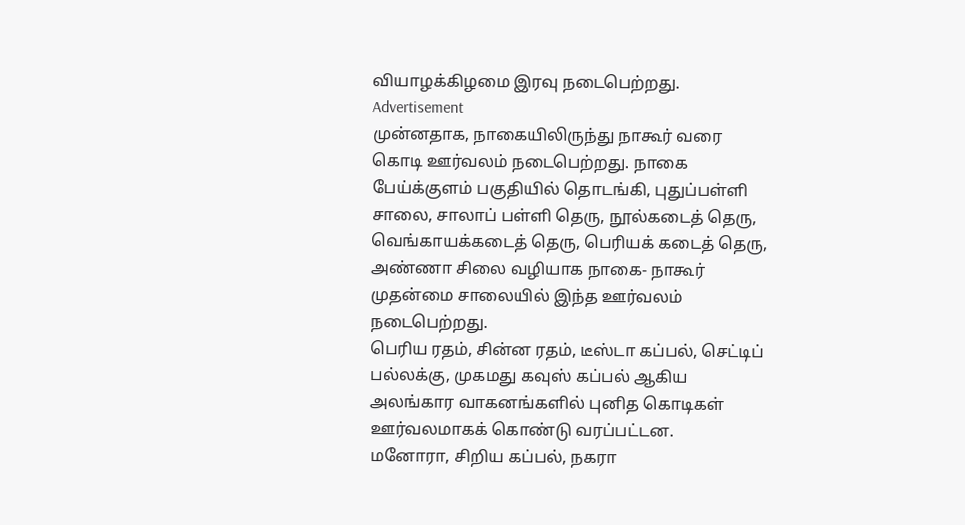வியாழக்கிழமை இரவு நடைபெற்றது.
Advertisement
முன்னதாக, நாகையிலிருந்து நாகூர் வரை கொடி ஊர்வலம் நடைபெற்றது. நாகை பேய்க்குளம் பகுதியில் தொடங்கி, புதுப்பள்ளி சாலை, சாலாப் பள்ளி தெரு, நூல்கடைத் தெரு, வெங்காயக்கடைத் தெரு, பெரியக் கடைத் தெரு, அண்ணா சிலை வழியாக நாகை- நாகூர் முதன்மை சாலையில் இந்த ஊர்வலம் நடைபெற்றது.
பெரிய ரதம், சின்ன ரதம், டீஸ்டா கப்பல், செட்டிப் பல்லக்கு, முகமது கவுஸ் கப்பல் ஆகிய அலங்கார வாகனங்களில் புனித கொடிகள் ஊர்வலமாகக் கொண்டு வரப்பட்டன.
மனோரா, சிறிய கப்பல், நகரா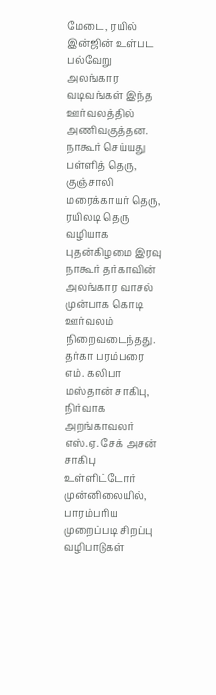மேடை, ரயில் இன்ஜின் உள்பட பல்வேறு அலங்கார வடிவங்கள் இந்த ஊர்வலத்தில் அணிவகுத்தன.
நாகூர் செய்யது பள்ளித் தெரு, குஞ்சாலி மரைக்காயர் தெரு, ரயிலடி தெரு வழியாக புதன்கிழமை இரவு நாகூர் தர்காவின் அலங்கார வாசல் முன்பாக கொடி ஊர்வலம் நிறைவடைந்தது.
தர்கா பரம்பரை எம். கலிபா மஸ்தான் சாகிபு, நிர்வாக அறங்காவலர் எஸ்.ஏ. சேக் அசன் சாகிபு உள்ளிட்டோர் முன்னிலையில், பாரம்பரிய முறைப்படி சிறப்பு வழிபாடுகள்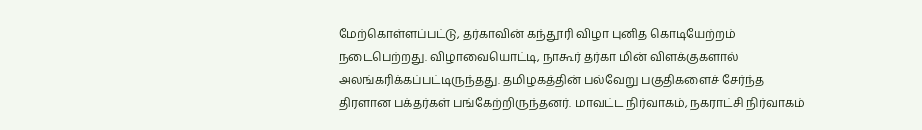மேற்கொள்ளப்பட்டு, தர்காவின் கந்தூரி விழா புனித கொடியேற்றம் நடைபெற்றது. விழாவையொட்டி, நாகூர் தர்கா மின் விளக்குகளால் அலங்கரிக்கப்பட்டிருந்தது. தமிழகத்தின் பல்வேறு பகுதிகளைச் சேர்ந்த திரளான பக்தர்கள் பங்கேற்றிருந்தனர். மாவட்ட நிர்வாகம், நகராட்சி நிர்வாகம்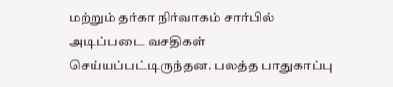மற்றும் தர்கா நிர்வாகம் சார்பில் அடிப்படை வசதிகள் செய்யப்பட்டிருந்தன. பலத்த பாதுகாப்பு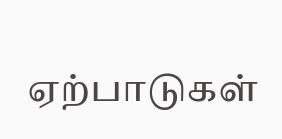ஏற்பாடுகள்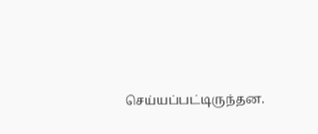செய்யப்பட்டிருந்தன.